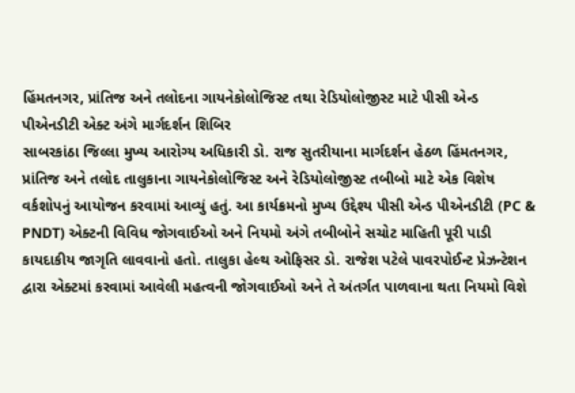હિંમતનગર, પ્રાંતિજ અને તલોદના ગાયનેકોલોજિસ્ટ તથા રેડિયોલોજીસ્ટ માટે પીસી એન્ડ પીએનડીટી એક્ટ અંગે માર્ગદર્શન શિબિર
સાબરકાંઠા જિલ્લા મુખ્ય આરોગ્ય અધિકારી ડો. રાજ સુતરીયાના માર્ગદર્શન હેઠળ હિંમતનગર, પ્રાંતિજ અને તલોદ તાલુકાના ગાયનેકોલોજિસ્ટ અને રેડિયોલોજીસ્ટ તબીબો માટે એક વિશેષ વર્કશોપનું આયોજન કરવામાં આવ્યું હતું. આ કાર્યક્રમનો મુખ્ય ઉદ્દેશ્ય પીસી એન્ડ પીએનડીટી (PC & PNDT) એક્ટની વિવિધ જોગવાઈઓ અને નિયમો અંગે તબીબોને સચોટ માહિતી પૂરી પાડી કાયદાકીય જાગૃતિ લાવવાનો હતો. તાલુકા હેલ્થ ઓફિસર ડો. રાજેશ પટેલે પાવરપોઈન્ટ પ્રેઝન્ટેશન દ્વારા એક્ટમાં કરવામાં આવેલી મહત્વની જોગવાઈઓ અને તે અંતર્ગત પાળવાના થતા નિયમો વિશે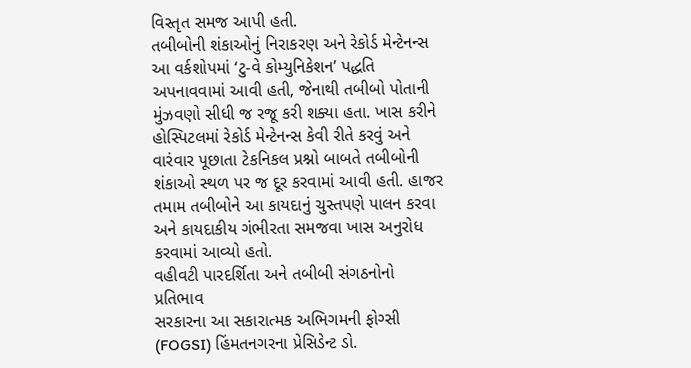વિસ્તૃત સમજ આપી હતી.
તબીબોની શંકાઓનું નિરાકરણ અને રેકોર્ડ મેન્ટેનન્સ
આ વર્કશોપમાં ‘ટુ-વે કોમ્યુનિકેશન’ પદ્ધતિ અપનાવવામાં આવી હતી, જેનાથી તબીબો પોતાની મુંઝવણો સીધી જ રજૂ કરી શક્યા હતા. ખાસ કરીને હોસ્પિટલમાં રેકોર્ડ મેન્ટેનન્સ કેવી રીતે કરવું અને વારંવાર પૂછાતા ટેકનિકલ પ્રશ્નો બાબતે તબીબોની શંકાઓ સ્થળ પર જ દૂર કરવામાં આવી હતી. હાજર તમામ તબીબોને આ કાયદાનું ચુસ્તપણે પાલન કરવા અને કાયદાકીય ગંભીરતા સમજવા ખાસ અનુરોધ કરવામાં આવ્યો હતો.
વહીવટી પારદર્શિતા અને તબીબી સંગઠનોનો પ્રતિભાવ
સરકારના આ સકારાત્મક અભિગમની ફોગ્સી (FOGSI) હિંમતનગરના પ્રેસિડેન્ટ ડો.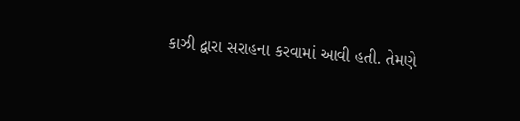કાઝી દ્વારા સરાહના કરવામાં આવી હતી. તેમણે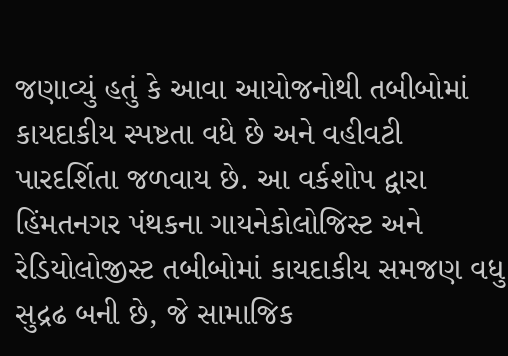જણાવ્યું હતું કે આવા આયોજનોથી તબીબોમાં કાયદાકીય સ્પષ્ટતા વધે છે અને વહીવટી પારદર્શિતા જળવાય છે. આ વર્કશોપ દ્વારા હિંમતનગર પંથકના ગાયનેકોલોજિસ્ટ અને રેડિયોલોજીસ્ટ તબીબોમાં કાયદાકીય સમજણ વધુ સુદ્રઢ બની છે, જે સામાજિક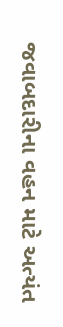જવાબદારીના વહન માટે અત્યંત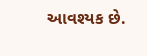આવશ્યક છે.